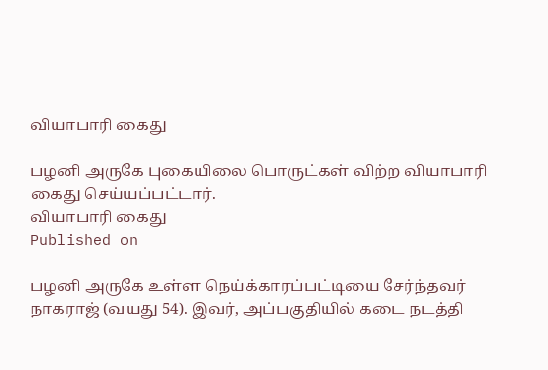வியாபாரி கைது

பழனி அருகே புகையிலை பொருட்கள் விற்ற வியாபாரி கைது செய்யப்பட்டார்.
வியாபாரி கைது
Published on

பழனி அருகே உள்ள நெய்க்காரப்பட்டியை சேர்ந்தவர் நாகராஜ் (வயது 54). இவர், அப்பகுதியில் கடை நடத்தி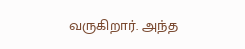வருகிறார். அந்த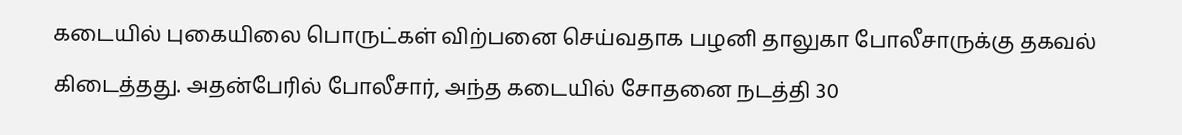கடையில் புகையிலை பொருட்கள் விற்பனை செய்வதாக பழனி தாலுகா போலீசாருக்கு தகவல் கிடைத்தது. அதன்பேரில் போலீசார், அந்த கடையில் சோதனை நடத்தி 30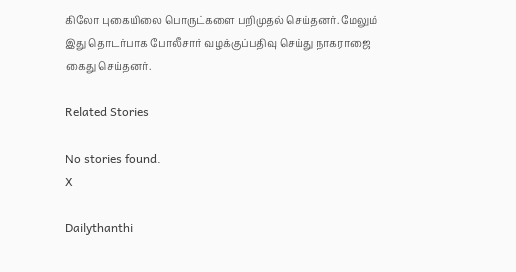கிலோ புகையிலை பொருட்களை பறிமுதல் செய்தனர். மேலும் இது தொடர்பாக போலீசார் வழக்குப்பதிவு செய்து நாகராஜை கைது செய்தனர்.

Related Stories

No stories found.
X

Dailythanthi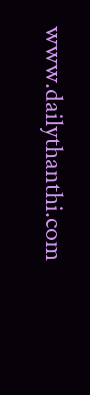www.dailythanthi.com